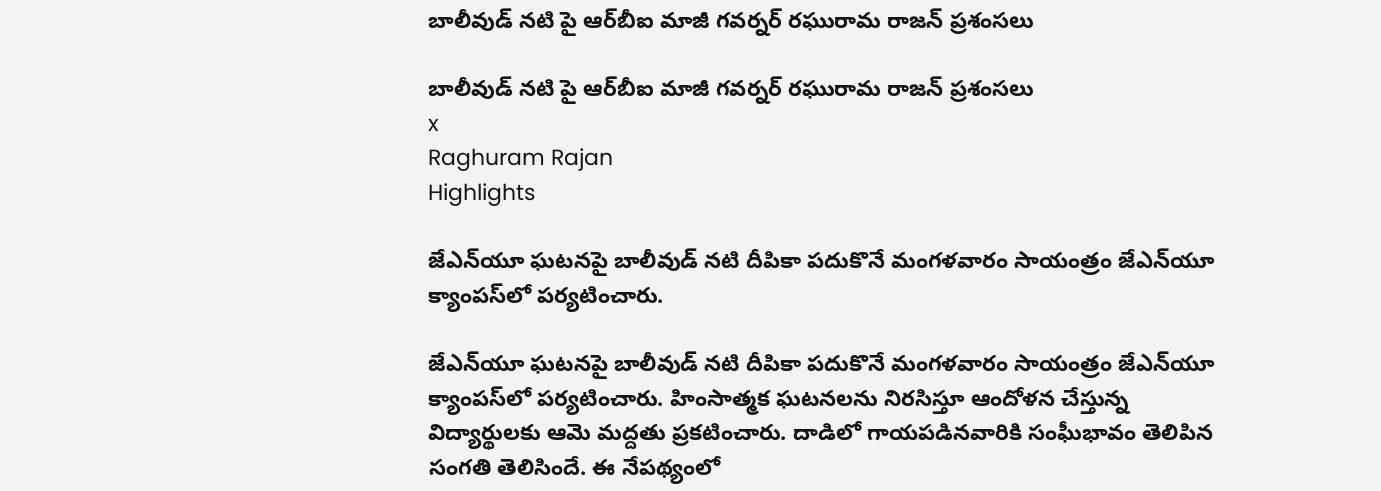బాలీవుడ్ నటి పై ఆర్‌బీఐ మాజీ గవర్నర్‌ రఘురామ రాజన్‌ ప్రశంసలు

బాలీవుడ్ నటి పై ఆర్‌బీఐ మాజీ గవర్నర్‌ రఘురామ రాజన్‌ ప్రశంసలు
x
Raghuram Rajan
Highlights

జేఎన్‌యూ ఘటనపై బాలీవుడ్‌ నటి దీపికా పదుకొనే మంగళవారం సాయంత్రం జేఎన్‌యూ క్యాంపస్‌లో పర్యటించారు.

జేఎన్‌యూ ఘటనపై బాలీవుడ్‌ నటి దీపికా పదుకొనే మంగళవారం సాయంత్రం జేఎన్‌యూ క్యాంపస్‌లో పర్యటించారు. హింసాత్మక ఘటనలను నిరసిస్తూ ఆందోళన చేస్తున్న విద్యార్థులకు ఆమె మద్దతు ప్రకటించారు. దాడిలో గాయపడినవారికి సంఘీభావం తెలిపిన సంగతి తెలిసిందే. ఈ నేపథ్యంలో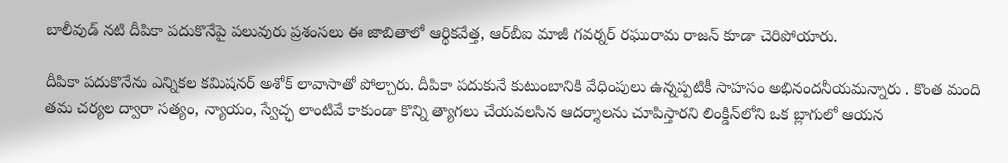బాలీవుడ్‌ నటి దీపికా పదుకొనేపై పలువురు ప్రశంసలు ఈ జాబితాలో ఆర్థికవేత్త, ఆర్‌బీఐ మాజీ గవర్నర్‌ రఘురామ రాజన్‌ కూడా చెరిపోయారు.

దీపికా పదుకొనేను ఎన్నికల కమిషనర్ అశోక్ లావాసాతో పోల్చారు. దీపికా పదుకునే కుటుంబానికి వేధింపులు ఉన్నప్పటికీ సాహసం అభినందనీయమన్నారు . కొంత మంది తమ చర్యల ద్వారా సత్యం, న్యాయం, స్వేచ్ఛ లాంటివే కాకుండా కొన్ని త్యాగలు చేయవలసిన ఆదర్శాలను చూపిస్తారని లింక్డిన్‌లోని ఒక బ్లాగులో ఆయన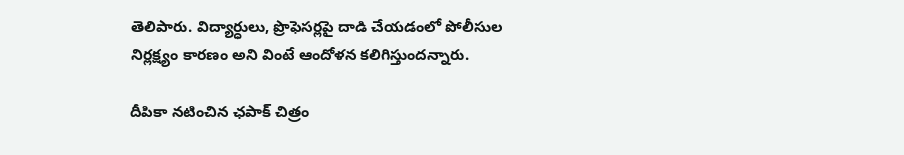తెలిపారు. విద్యార్ధులు, ప్రొఫెసర్లపై దాడి చేయడంలో పోలీసుల నిర్లక్ష్యం కారణం అని వింటే ఆందోళన కలిగిస్తుందన్నారు.

దీపికా నటించిన ఛపాక్ చిత్రం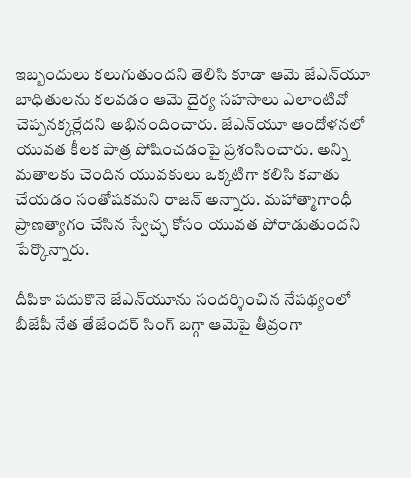ఇబ్బందులు కలుగుతుందని తెలిసి కూడా ఆమె జేఎన్‌యూ బాధితులను కలవడం ఆమె దైర్య సహసాలు ఎలాంటివో చెప్పనక్కర్లేదని అభినందించారు. జేఎన్‌యూ ఆందోళనలో యువత కీలక పాత్ర పోషించడంపై ప్రశంసించారు. అన్ని మతాలకు చెందిన యువకులు ఒక్కటిగా కలిసి కవాతు చేయడం సంతోషకమని రాజన్ అన్నారు. మహాత్మాగాంధీ ప్రాణత్యాగం చేసిన స్వేచ్ఛ కోసం యువత పోరాడుతుందని పేర్కొన్నారు.

దీపికా పదుకొనె జేఎన్‌యూను సందర్శించిన నేపథ్యంలో బీజేపీ నేత తేజేందర్ సింగ్ బగ్గా ఆమెపై తీవ్రంగా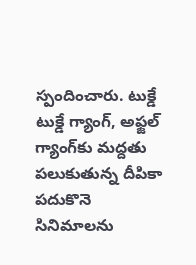స్పందించారు. టుక్డే టుక్డే గ్యాంగ్, అఫ్జల్ గ్యాంగ్‌కు మద్దతు పలుకుతున్న దీపికా పదుకొనె సినిమాలను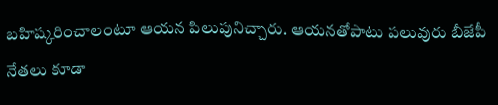బహిష్కరించాలంటూ ఆయన పిలుపునిచ్చారు. ఆయనతోపాటు పలువురు బీజేపీ నేతలు కూడా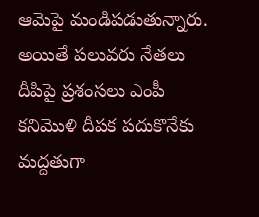ఆమెపై మండిపడుతున్నారు. అయితే పలువరు నేతలు దీపిపై ప్రశంసలు ఎంపీ కనిమొళి దీపక పదుకొనేకు మద్దతుగా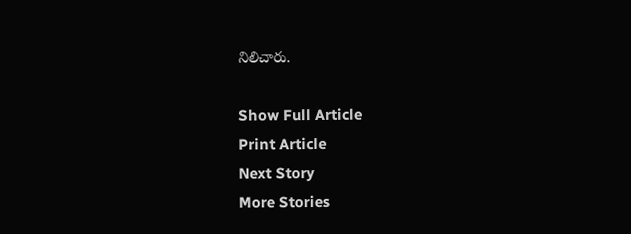నిలిచారు.

Show Full Article
Print Article
Next Story
More Stories